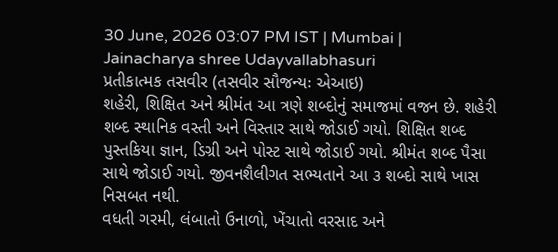30 June, 2026 03:07 PM IST | Mumbai | Jainacharya shree Udayvallabhasuri
પ્રતીકાત્મક તસવીર (તસવીર સૌજન્યઃ એઆઇ)
શહેરી, શિક્ષિત અને શ્રીમંત આ ત્રણે શબ્દોનું સમાજમાં વજન છે. શહેરી શબ્દ સ્થાનિક વસ્તી અને વિસ્તાર સાથે જોડાઈ ગયો. શિક્ષિત શબ્દ પુસ્તકિયા જ્ઞાન, ડિગ્રી અને પોસ્ટ સાથે જોડાઈ ગયો. શ્રીમંત શબ્દ પૈસા સાથે જોડાઈ ગયો. જીવનશૈલીગત સભ્યતાને આ ૩ શબ્દો સાથે ખાસ નિસબત નથી.
વધતી ગરમી, લંબાતો ઉનાળો, ખેંચાતો વરસાદ અને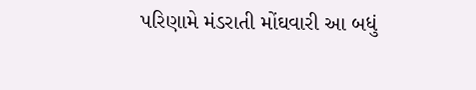પરિણામે મંડરાતી મોંઘવારી આ બધું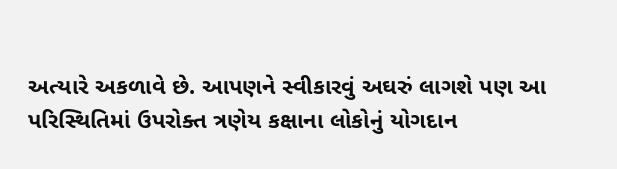અત્યારે અકળાવે છે. આપણને સ્વીકારવું અઘરું લાગશે પણ આ પરિસ્થિતિમાં ઉપરોક્ત ત્રણેય કક્ષાના લોકોનું યોગદાન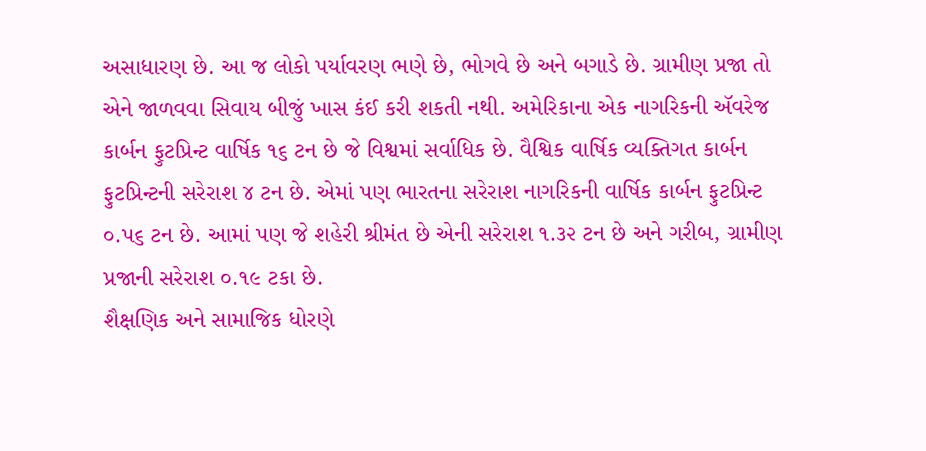અસાધારણ છે. આ જ લોકો પર્યાવરણ ભણે છે, ભોગવે છે અને બગાડે છે. ગ્રામીણ પ્રજા તો એને જાળવવા સિવાય બીજું ખાસ કંઈ કરી શકતી નથી. અમેરિકાના એક નાગરિકની ઍવરેજ કાર્બન ફુટપ્રિન્ટ વાર્ષિક ૧૬ ટન છે જે વિશ્વમાં સર્વાધિક છે. વૈશ્વિક વાર્ષિક વ્યક્તિગત કાર્બન ફુટપ્રિન્ટની સરેરાશ ૪ ટન છે. એમાં પણ ભારતના સરેરાશ નાગરિકની વાર્ષિક કાર્બન ફુટપ્રિન્ટ ૦.પ૬ ટન છે. આમાં પણ જે શહેરી શ્રીમંત છે એની સરેરાશ ૧.૩૨ ટન છે અને ગરીબ, ગ્રામીણ પ્રજાની સરેરાશ ૦.૧૯ ટકા છે.
શૈક્ષણિક અને સામાજિક ધોરણે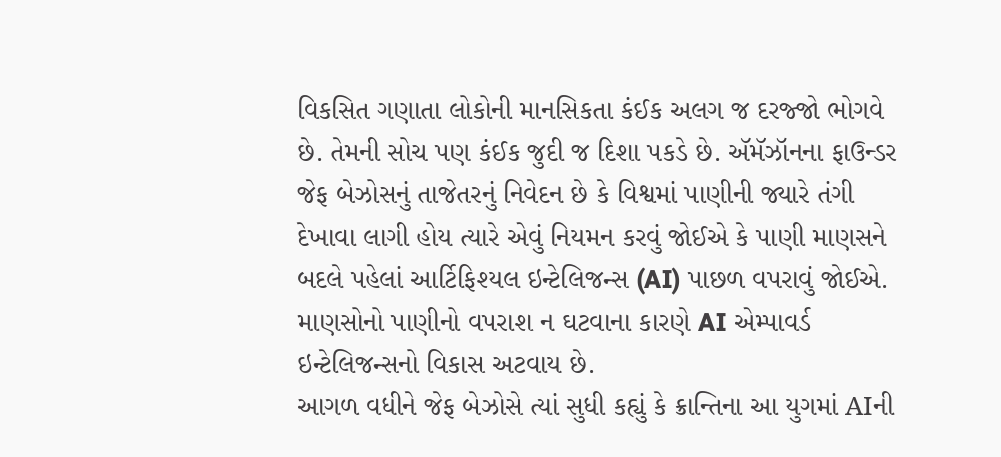વિકસિત ગણાતા લોકોની માનસિકતા કંઈક અલગ જ દરજ્જો ભોગવે છે. તેમની સોચ પણ કંઈક જુદી જ દિશા પકડે છે. ઍમૅઝૉનના ફાઉન્ડર જેફ બેઝોસનું તાજેતરનું નિવેદન છે કે વિશ્વમાં પાણીની જ્યારે તંગી દેખાવા લાગી હોય ત્યારે એવું નિયમન કરવું જોઈએ કે પાણી માણસને બદલે પહેલાં આર્ટિફિશ્યલ ઇન્ટેલિજન્સ (AI) પાછળ વપરાવું જોઈએ. માણસોનો પાણીનો વપરાશ ન ઘટવાના કારણે AI એમ્પાવર્ડ ઇન્ટેલિજન્સનો વિકાસ અટવાય છે.
આગળ વધીને જેફ બેઝોસે ત્યાં સુધી કહ્યું કે ક્રાન્તિના આ યુગમાં AIની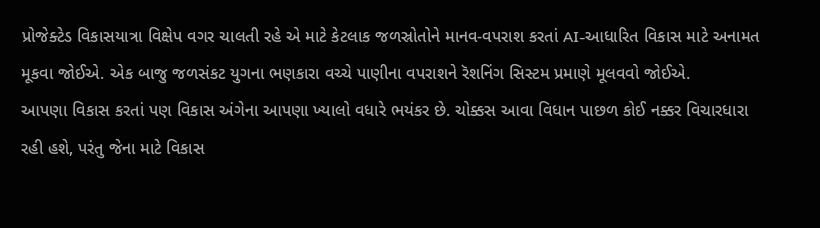પ્રોજેક્ટેડ વિકાસયાત્રા વિક્ષેપ વગર ચાલતી રહે એ માટે કેટલાક જળસ્રોતોને માનવ-વપરાશ કરતાં AI-આધારિત વિકાસ માટે અનામત મૂકવા જોઈએ. એક બાજુ જળસંકટ યુગના ભણકારા વચ્ચે પાણીના વપરાશને રૅશનિંગ સિસ્ટમ પ્રમાણે મૂલવવો જોઈએ.
આપણા વિકાસ કરતાં પણ વિકાસ અંગેના આપણા ખ્યાલો વધારે ભયંકર છે. ચોક્કસ આવા વિધાન પાછળ કોઈ નક્કર વિચારધારા રહી હશે, પરંતુ જેના માટે વિકાસ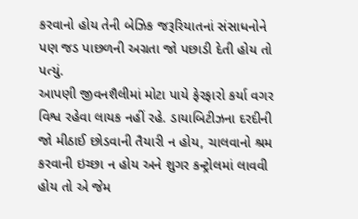કરવાનો હોય તેની બેઝિક જરૂરિયાતનાં સંસાધનોને પણ જડ પાછળની અગ્રતા જો પછાડી દેતી હોય તો પત્યું.
આપણી જીવનશૈલીમાં મોટા પાયે ફેરફારો કર્યા વગર વિશ્વ રહેવા લાયક નહીં રહે. ડાયાબિટીઝના દરદીની જો મીઠાઈ છોડવાની તૈયારી ન હોય, ચાલવાનો શ્રમ કરવાની ઇચ્છા ન હોય અને શુગર કન્ટ્રોલમાં લાવવી હોય તો એ જેમ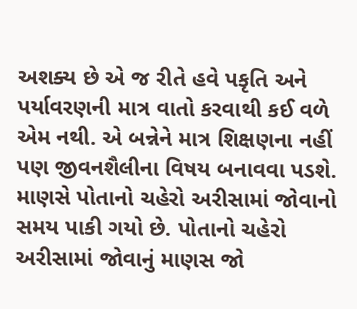અશક્ય છે એ જ રીતે હવે પકૃતિ અને પર્યાવરણની માત્ર વાતો કરવાથી કઈ વળે એમ નથી. એ બન્નેને માત્ર શિક્ષણના નહીં પણ જીવનશૈલીના વિષય બનાવવા પડશે. માણસે પોતાનો ચહેરો અરીસામાં જોવાનો સમય પાકી ગયો છે. પોતાનો ચહેરો અરીસામાં જોવાનું માણસ જો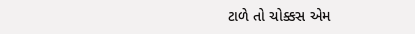ટાળે તો ચોક્કસ એમ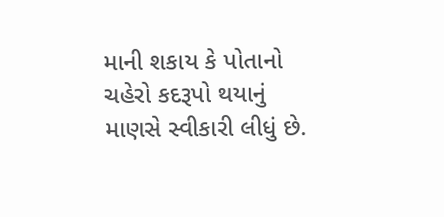માની શકાય કે પોતાનો ચહેરો કદરૂપો થયાનું માણસે સ્વીકારી લીધું છે.